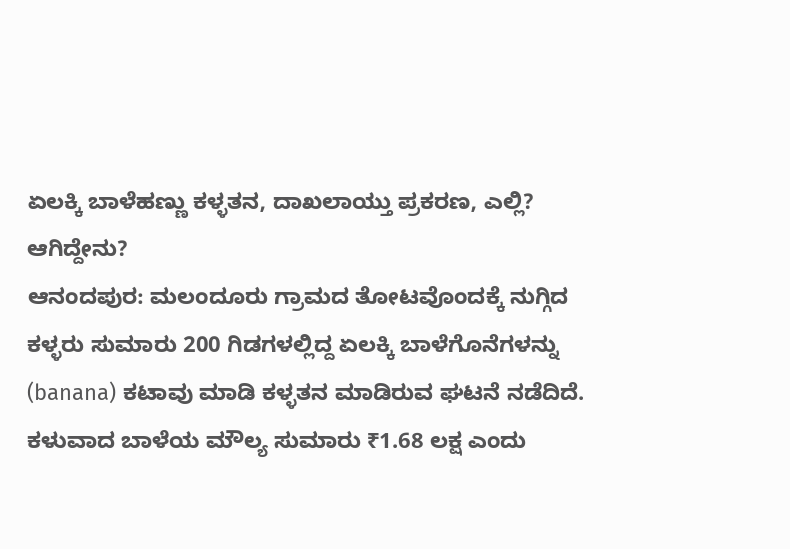ಏಲಕ್ಕಿ ಬಾಳೆಹಣ್ಣು ಕಳ್ಳತನ, ದಾಖಲಾಯ್ತು ಪ್ರಕರಣ, ಎಲ್ಲಿ? ಆಗಿದ್ದೇನು?
ಆನಂದಪುರ: ಮಲಂದೂರು ಗ್ರಾಮದ ತೋಟವೊಂದಕ್ಕೆ ನುಗ್ಗಿದ ಕಳ್ಳರು ಸುಮಾರು 200 ಗಿಡಗಳಲ್ಲಿದ್ದ ಏಲಕ್ಕಿ ಬಾಳೆಗೊನೆಗಳನ್ನು (banana) ಕಟಾವು ಮಾಡಿ ಕಳ್ಳತನ ಮಾಡಿರುವ ಘಟನೆ ನಡೆದಿದೆ. ಕಳುವಾದ ಬಾಳೆಯ ಮೌಲ್ಯ ಸುಮಾರು ₹1.68 ಲಕ್ಷ ಎಂದು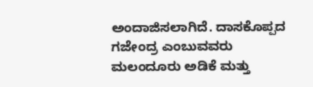ಅಂದಾಜಿಸಲಾಗಿದೆ. ದಾಸಕೊಪ್ಪದ ಗಜೇಂದ್ರ ಎಂಬುವವರು ಮಲಂದೂರು ಅಡಿಕೆ ಮತ್ತು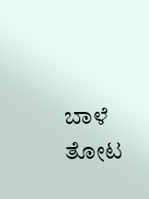ಬಾಳೆ ತೋಟ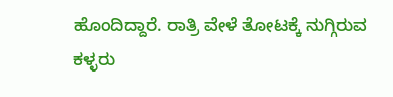ಹೊಂದಿದ್ದಾರೆ. ರಾತ್ರಿ ವೇಳೆ ತೋಟಕ್ಕೆ ನುಗ್ಗಿರುವ ಕಳ್ಳರು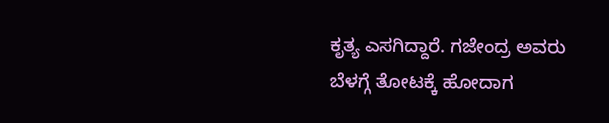ಕೃತ್ಯ ಎಸಗಿದ್ದಾರೆ. ಗಜೇಂದ್ರ ಅವರು ಬೆಳಗ್ಗೆ ತೋಟಕ್ಕೆ ಹೋದಾಗ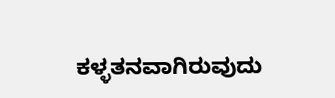ಕಳ್ಳತನವಾಗಿರುವುದು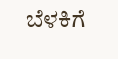ಬೆಳಕಿಗೆ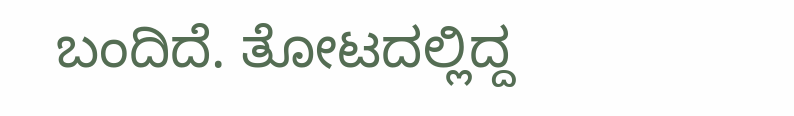ಬಂದಿದೆ. ತೋಟದಲ್ಲಿದ್ದ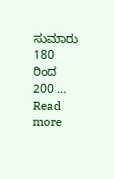ಸುಮಾರು 180 ರಿಂದ 200 … Read more